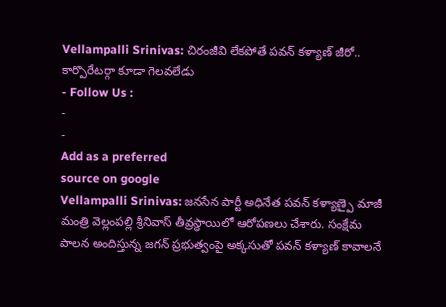Vellampalli Srinivas: చిరంజీవి లేకపోతే పవన్ కళ్యాణ్ జీరో.. కార్పొరేటర్గా కూడా గెలవలేడు
- Follow Us :
-
-
Add as a preferred
source on google
Vellampalli Srinivas: జనసేన పార్టీ అధినేత పవన్ కళ్యాణ్పై మాజీ మంత్రి వెల్లంపల్లి శ్రీనివాస్ తీవ్రస్థాయిలో ఆరోపణలు చేశారు. సంక్షేమ పాలన అందిస్తున్న జగన్ ప్రభుత్వంపై అక్కసుతో పవన్ కళ్యాణ్ కావాలనే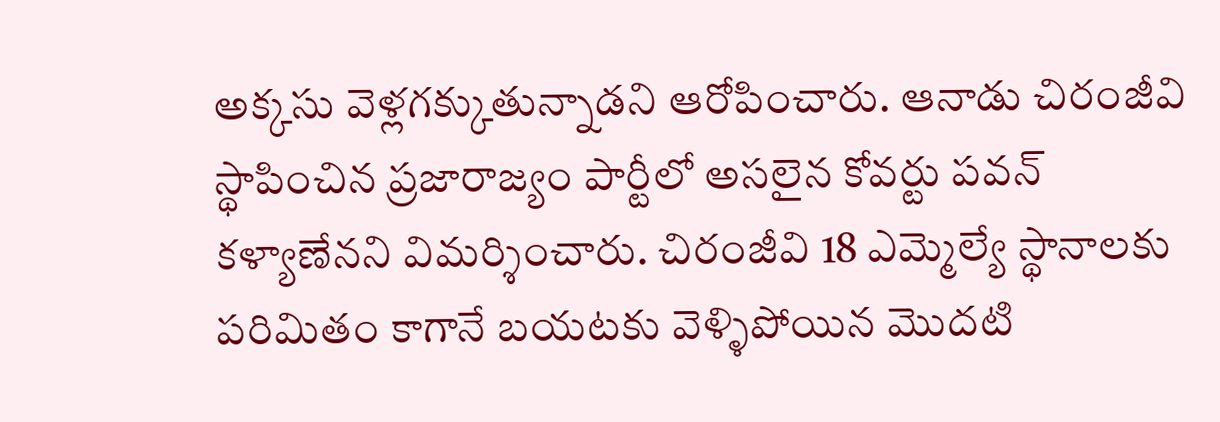అక్కసు వెళ్లగక్కుతున్నాడని ఆరోపించారు. ఆనాడు చిరంజీవి స్థాపించిన ప్రజారాజ్యం పార్టీలో అసలైన కోవర్టు పవన్ కళ్యాణేనని విమర్శించారు. చిరంజీవి 18 ఎమ్మెల్యే స్థానాలకు పరిమితం కాగానే బయటకు వెళ్ళిపోయిన మొదటి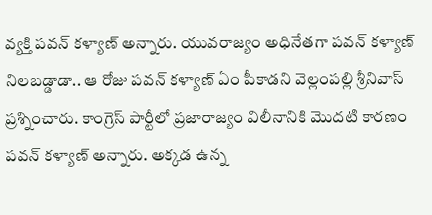వ్యక్తి పవన్ కళ్యాణ్ అన్నారు. యువరాజ్యం అధినేతగా పవన్ కళ్యాణ్ నిలబడ్డాడా.. ఆ రోజు పవన్ కళ్యాణ్ ఏం పీకాడని వెల్లంపల్లి శ్రీనివాస్ ప్రశ్నించారు. కాంగ్రెస్ పార్టీలో ప్రజారాజ్యం విలీనానికి మొదటి కారణం పవన్ కళ్యాణ్ అన్నారు. అక్కడ ఉన్న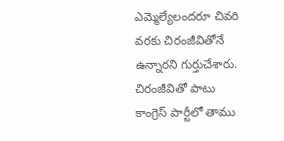ఎమ్మెల్యేలందరూ చివరి వరకు చిరంజీవితోనే ఉన్నారని గుర్తుచేశారు.
చిరంజీవితో పాటు కాంగ్రెస్ పార్టీలో తాము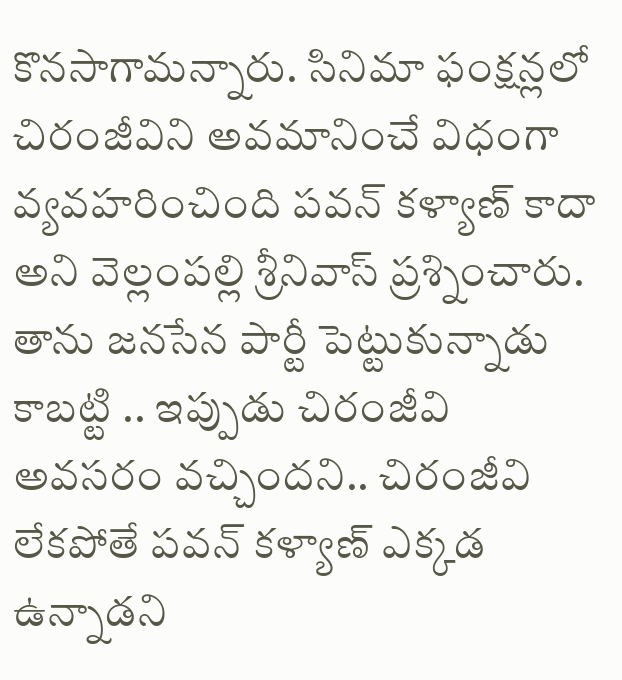కొనసాగామన్నారు. సినిమా ఫంక్షన్లలో చిరంజీవిని అవమానించే విధంగా వ్యవహరించింది పవన్ కళ్యాణ్ కాదా అని వెల్లంపల్లి శ్రీనివాస్ ప్రశ్నించారు. తాను జనసేన పార్టీ పెట్టుకున్నాడు కాబట్టి .. ఇప్పుడు చిరంజీవి అవసరం వచ్చిందని.. చిరంజీవి లేకపోతే పవన్ కళ్యాణ్ ఎక్కడ ఉన్నాడని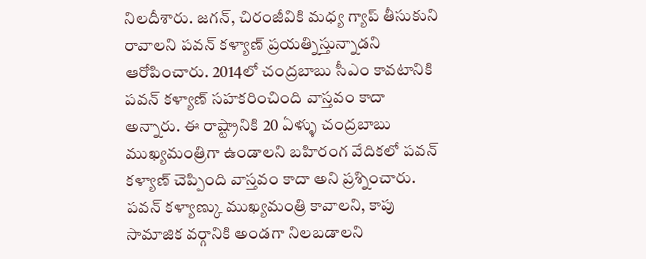నిలదీశారు. జగన్, చిరంజీవికి మధ్య గ్యాప్ తీసుకుని రావాలని పవన్ కళ్యాణ్ ప్రయత్నిస్తున్నాడని ఆరోపించారు. 2014లో చంద్రబాబు సీఎం కావటానికి పవన్ కళ్యాణ్ సహకరించింది వాస్తవం కాదా అన్నారు. ఈ రాష్ట్రానికి 20 ఏళ్ళు చంద్రబాబు ముఖ్యమంత్రిగా ఉండాలని బహిరంగ వేదికలో పవన్ కళ్యాణ్ చెప్పింది వాస్తవం కాదా అని ప్రశ్నించారు. పవన్ కళ్యాణ్కు ముఖ్యమంత్రి కావాలని, కాపు సామాజిక వర్గానికి అండగా నిలబడాలని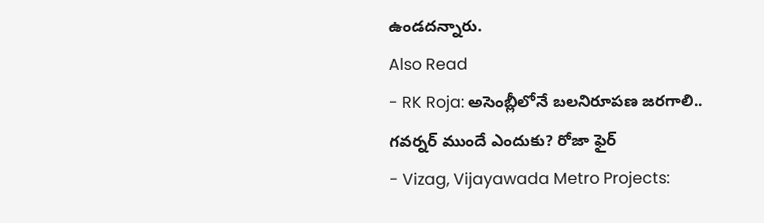ఉండదన్నారు.
Also Read
- RK Roja: అసెంబ్లీలోనే బలనిరూపణ జరగాలి.. గవర్నర్ ముందే ఎందుకు? రోజా ఫైర్
- Vizag, Vijayawada Metro Projects: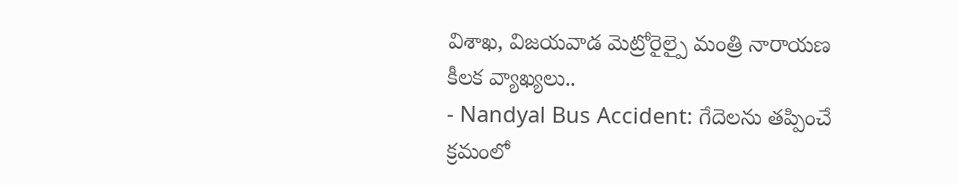విశాఖ, విజయవాడ మెట్రోరైల్పై మంత్రి నారాయణ కీలక వ్యాఖ్యలు..
- Nandyal Bus Accident: గేదెలను తప్పించే క్రమంలో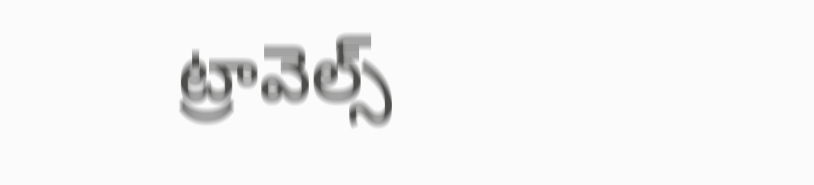ట్రావెల్స్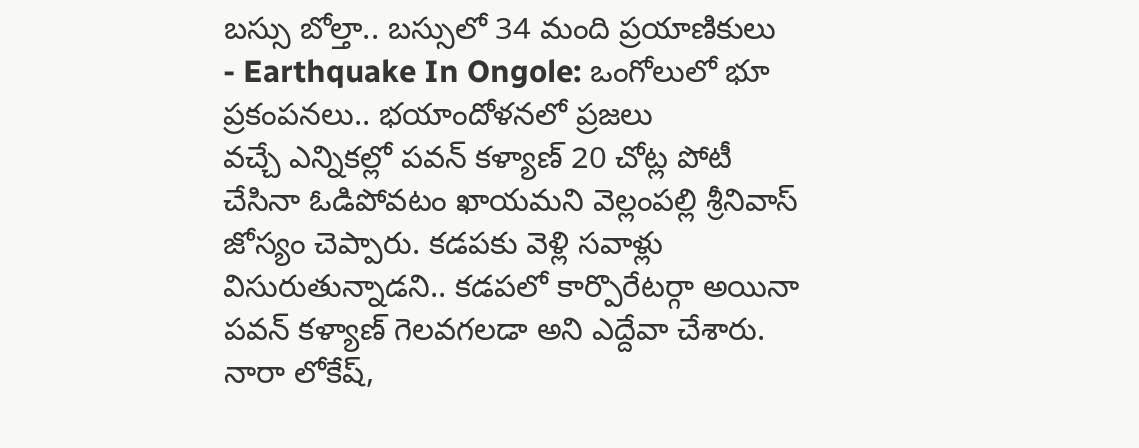బస్సు బోల్తా.. బస్సులో 34 మంది ప్రయాణికులు
- Earthquake In Ongole: ఒంగోలులో భూ ప్రకంపనలు.. భయాందోళనలో ప్రజలు
వచ్చే ఎన్నికల్లో పవన్ కళ్యాణ్ 20 చోట్ల పోటీ చేసినా ఓడిపోవటం ఖాయమని వెల్లంపల్లి శ్రీనివాస్ జోస్యం చెప్పారు. కడపకు వెళ్లి సవాళ్లు విసురుతున్నాడని.. కడపలో కార్పొరేటర్గా అయినా పవన్ కళ్యాణ్ గెలవగలడా అని ఎద్దేవా చేశారు. నారా లోకేష్,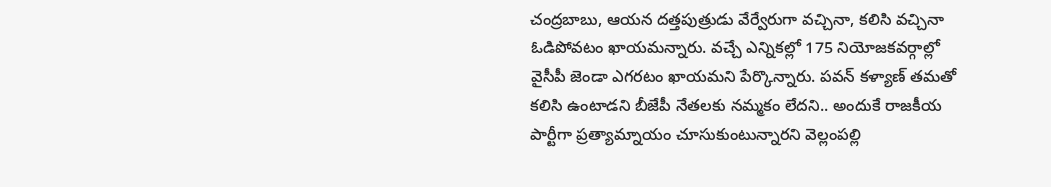చంద్రబాబు, ఆయన దత్తపుత్రుడు వేర్వేరుగా వచ్చినా, కలిసి వచ్చినా ఓడిపోవటం ఖాయమన్నారు. వచ్చే ఎన్నికల్లో 175 నియోజకవర్గాల్లో వైసీపీ జెండా ఎగరటం ఖాయమని పేర్కొన్నారు. పవన్ కళ్యాణ్ తమతో కలిసి ఉంటాడని బీజేపీ నేతలకు నమ్మకం లేదని.. అందుకే రాజకీయ పార్టీగా ప్రత్యామ్నాయం చూసుకుంటున్నారని వెల్లంపల్లి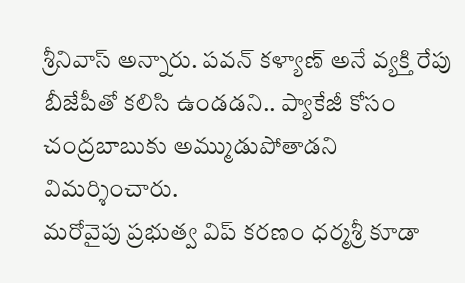శ్రీనివాస్ అన్నారు. పవన్ కళ్యాణ్ అనే వ్యక్తి రేపు బీజేపీతో కలిసి ఉండడని.. ప్యాకేజీ కోసం చంద్రబాబుకు అమ్ముడుపోతాడని విమర్శించారు.
మరోవైపు ప్రభుత్వ విప్ కరణం ధర్మశ్రీ కూడా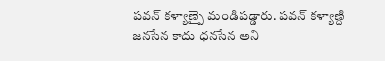పవన్ కళ్యాణ్పై మండిపడ్డారు. పవన్ కళ్యాణ్ది జనసేన కాదు ధనసేన అని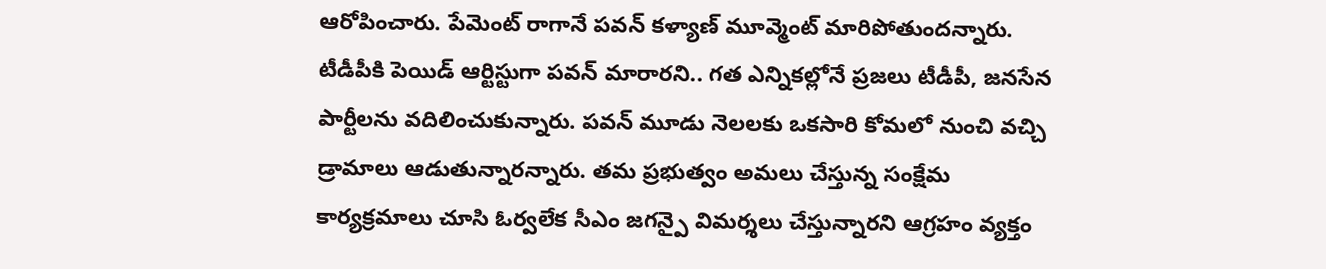ఆరోపించారు. పేమెంట్ రాగానే పవన్ కళ్యాణ్ మూవ్మెంట్ మారిపోతుందన్నారు. టీడీపీకి పెయిడ్ ఆర్టిస్టుగా పవన్ మారారని.. గత ఎన్నికల్లోనే ప్రజలు టీడీపీ, జనసేన పార్టీలను వదిలించుకున్నారు. పవన్ మూడు నెలలకు ఒకసారి కోమలో నుంచి వచ్చి డ్రామాలు ఆడుతున్నారన్నారు. తమ ప్రభుత్వం అమలు చేస్తున్న సంక్షేమ కార్యక్రమాలు చూసి ఓర్వలేక సీఎం జగన్పై విమర్శలు చేస్తున్నారని ఆగ్రహం వ్యక్తం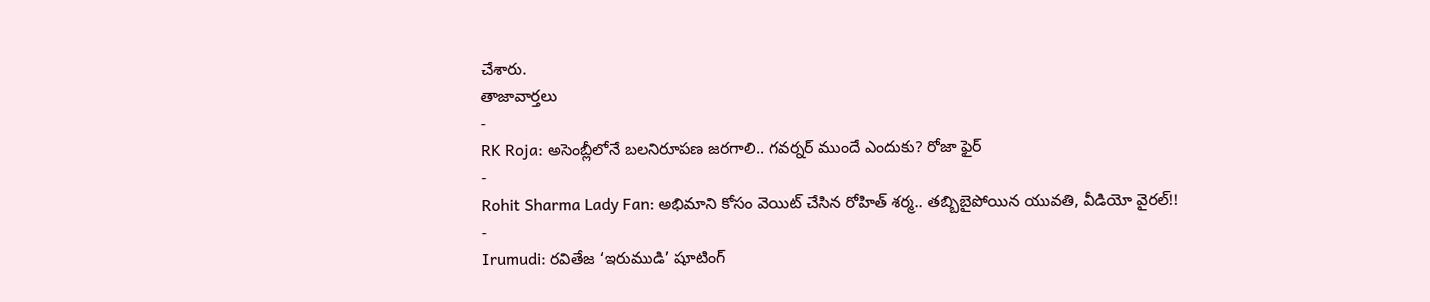చేశారు.
తాజావార్తలు
-
RK Roja: అసెంబ్లీలోనే బలనిరూపణ జరగాలి.. గవర్నర్ ముందే ఎందుకు? రోజా ఫైర్
-
Rohit Sharma Lady Fan: అభిమాని కోసం వెయిట్ చేసిన రోహిత్ శర్మ.. తబ్బిబైపోయిన యువతి, వీడియో వైరల్!!
-
Irumudi: రవితేజ ‘ఇరుముడి’ షూటింగ్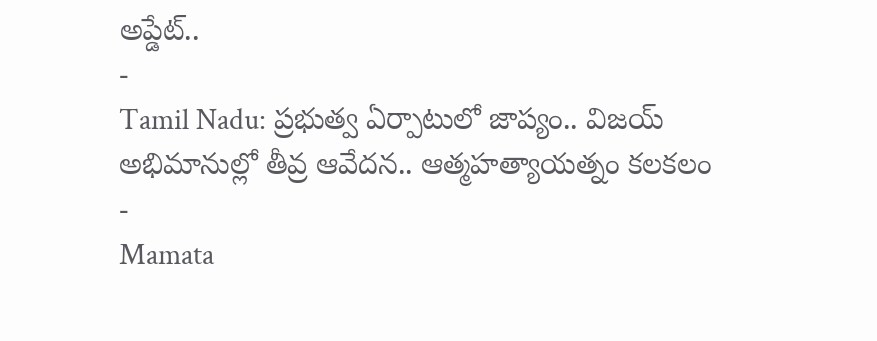అప్డేట్..
-
Tamil Nadu: ప్రభుత్వ ఏర్పాటులో జాప్యం.. విజయ్ అభిమానుల్లో తీవ్ర ఆవేదన.. ఆత్మహత్యాయత్నం కలకలం
-
Mamata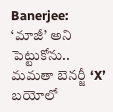Banerjee: ‘మాజీ’ అని పెట్టుకోను.. మమతా బెనర్జీ ‘X’ బయోలో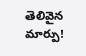తెలివైన మార్పు!